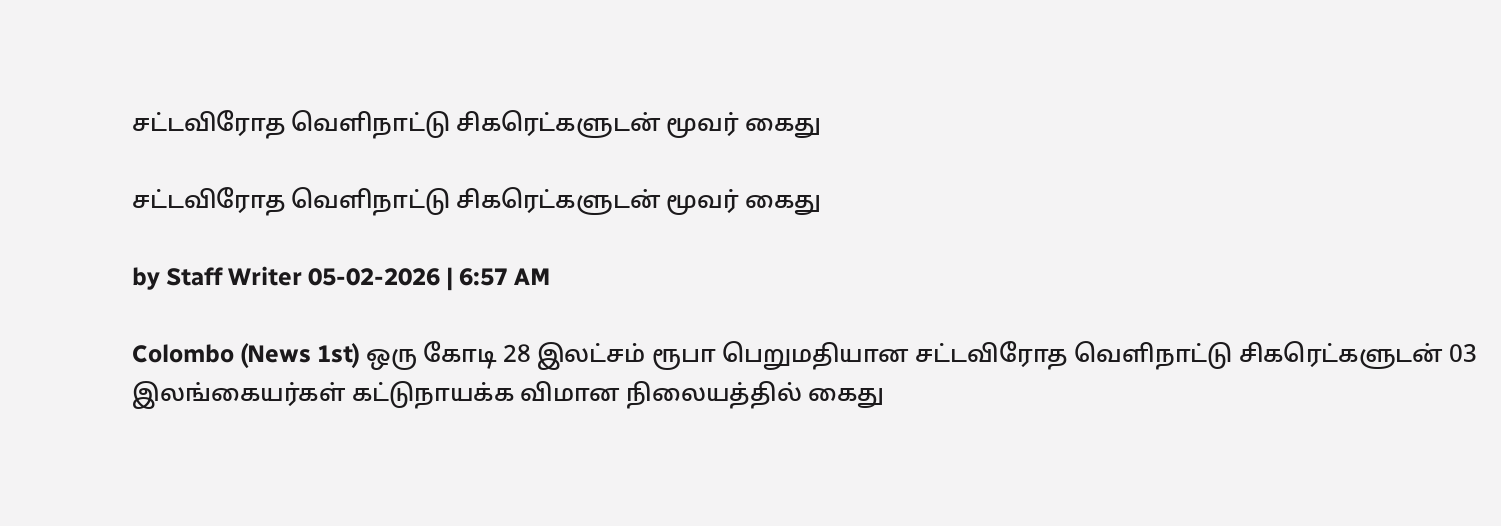சட்டவிரோத வௌிநாட்டு சிகரெட்களுடன் மூவர் கைது

சட்டவிரோத வௌிநாட்டு சிகரெட்களுடன் மூவர் கைது

by Staff Writer 05-02-2026 | 6:57 AM

Colombo (News 1st) ஒரு கோடி 28 இலட்சம் ரூபா பெறுமதியான சட்டவிரோத வௌிநாட்டு சிகரெட்களுடன் 03 இலங்கையர்கள் கட்டுநாயக்க விமான நிலையத்தில் கைது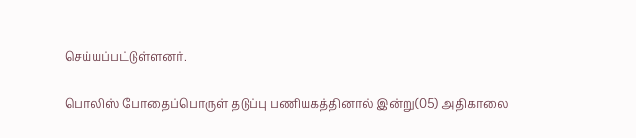செய்யப்பட்டுள்ளனர்.

பொலிஸ் போதைப்பொருள் தடுப்பு பணியகத்தினால் இன்று(05) அதிகாலை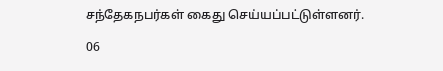சந்தேகநபர்கள் கைது செய்யப்பட்டுள்ளனர்.

06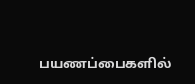பயணப்பைகளில்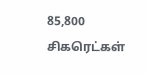85,800 சிகரெட்கள்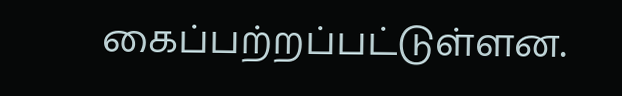கைப்பற்றப்பட்டுள்ளன.